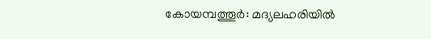കോയമ്പത്തൂർ: മദ്യലഹരിയിൽ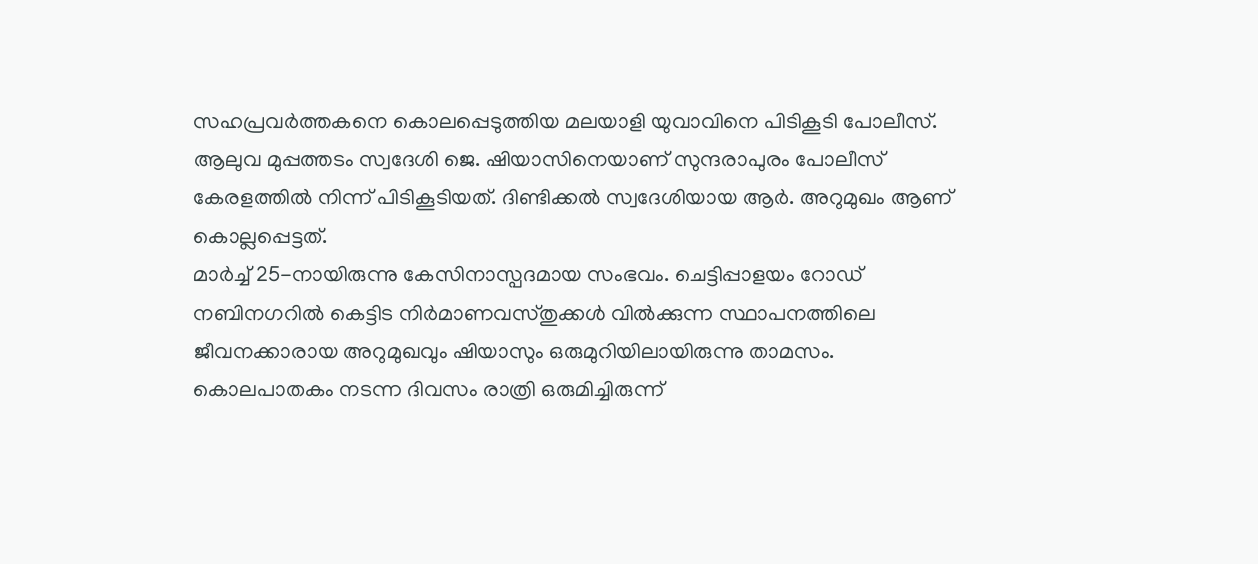സഹപ്രവർത്തകനെ കൊലപ്പെടുത്തിയ മലയാളി യുവാവിനെ പിടികൂടി പോലീസ്. ആലുവ മുപ്പത്തടം സ്വദേശി ജെ. ഷിയാസിനെയാണ് സുന്ദരാപുരം പോലീസ് കേരളത്തിൽ നിന്ന് പിടികൂടിയത്. ദിണ്ടിക്കൽ സ്വദേശിയായ ആർ. അറുമുഖം ആണ് കൊല്ലപ്പെട്ടത്.
മാർച്ച് 25-നായിരുന്നു കേസിനാസ്പദമായ സംഭവം. ചെട്ടിപ്പാളയം റോഡ് നബിനഗറിൽ കെട്ടിട നിർമാണവസ്തുക്കൾ വിൽക്കുന്ന സ്ഥാപനത്തിലെ ജീവനക്കാരായ അറുമുഖവും ഷിയാസും ഒരുമുറിയിലായിരുന്നു താമസം.
കൊലപാതകം നടന്ന ദിവസം രാത്രി ഒരുമിച്ചിരുന്ന്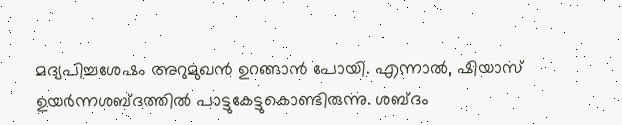മദ്യപിച്ചശേഷം അറുമുഖൻ ഉറങ്ങാൻ പോയി. എന്നാൽ, ഷിയാസ് ഉയർന്നശബ്ദത്തിൽ പാട്ടുകേട്ടുകൊണ്ടിരുന്നു. ശബ്ദം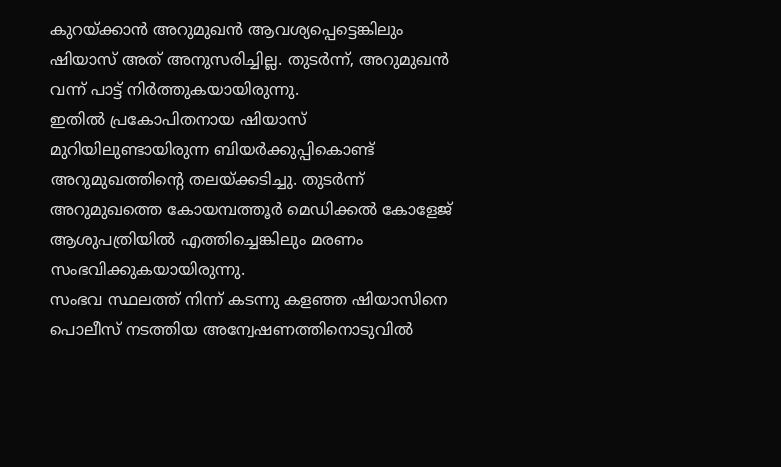കുറയ്ക്കാൻ അറുമുഖൻ ആവശ്യപ്പെട്ടെങ്കിലും ഷിയാസ് അത് അനുസരിച്ചില്ല. തുടർന്ന്, അറുമുഖൻ വന്ന് പാട്ട് നിർത്തുകയായിരുന്നു.
ഇതിൽ പ്രകോപിതനായ ഷിയാസ് മുറിയിലുണ്ടായിരുന്ന ബിയർക്കുപ്പികൊണ്ട് അറുമുഖത്തിന്റെ തലയ്ക്കടിച്ചു. തുടർന്ന് അറുമുഖത്തെ കോയമ്പത്തൂർ മെഡിക്കൽ കോളേജ് ആശുപത്രിയിൽ എത്തിച്ചെങ്കിലും മരണം സംഭവിക്കുകയായിരുന്നു.
സംഭവ സ്ഥലത്ത് നിന്ന് കടന്നു കളഞ്ഞ ഷിയാസിനെ പൊലീസ് നടത്തിയ അന്വേഷണത്തിനൊടുവിൽ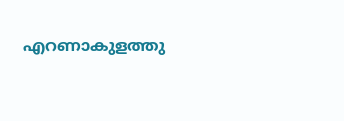എറണാകുളത്തു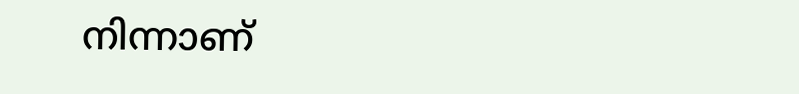നിന്നാണ്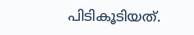പിടികൂടിയത്.